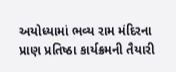અયોધ્યામાં ભવ્ય રામ મંદિરના પ્રાણ પ્રતિષ્ઠા કાર્યક્રમની તૈયારી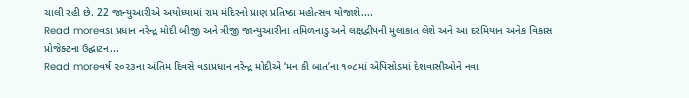ચાલી રહી છે. 22 જાન્યુઆરીએ અયોધ્યામાં રામ મંદિરનો પ્રાણ પ્રતિષ્ઠા મહોત્સવ યોજાશે....
Read moreવડા પ્રધાન નરેન્દ્ર મોદી બીજી અને ત્રીજી જાન્યુઆરીના તમિળનાડુ અને લક્ષદ્વીપની મુલાકાત લેશે અને આ દરમિયાન અનેક વિકાસ પ્રોજેક્ટના ઉદ્ઘાટન...
Read moreવર્ષ ૨૦૨૩ના અંતિમ દિવસે વડાપ્રધાન નરેન્દ્ર મોદીએ ‘મન કી બાત’ના ૧૦૮માં એપિસોડમાં દેશવાસીઓને નવા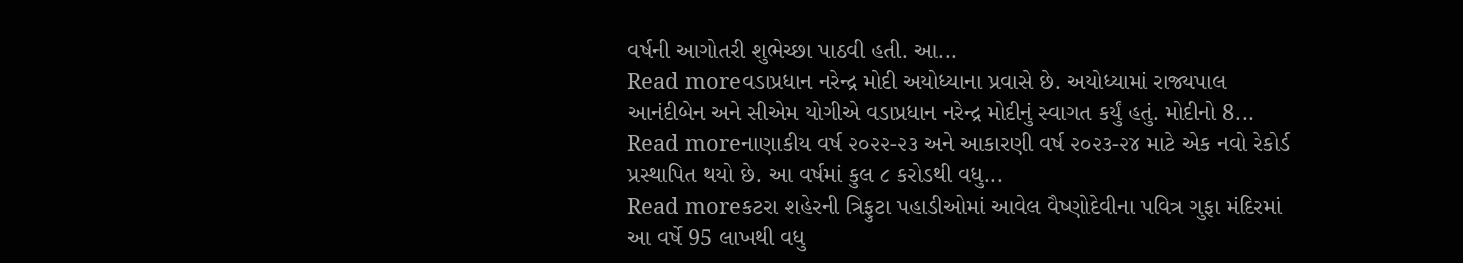વર્ષની આગોતરી શુભેચ્છા પાઠવી હતી. આ...
Read moreવડાપ્રધાન નરેન્દ્ર મોદી અયોધ્યાના પ્રવાસે છે. અયોધ્યામાં રાજ્યપાલ આનંદીબેન અને સીએમ યોગીએ વડાપ્રધાન નરેન્દ્ર મોદીનું સ્વાગત કર્યું હતું. મોદીનો 8...
Read moreનાણાકીય વર્ષ ૨૦૨૨-૨૩ અને આકારણી વર્ષ ૨૦૨૩-૨૪ માટે એક નવો રેકોર્ડ પ્રસ્થાપિત થયો છે. આ વર્ષમાં કુલ ૮ કરોડથી વધુ...
Read moreકટરા શહેરની ત્રિફુટા પહાડીઓમાં આવેલ વૈષ્ણોદેવીના પવિત્ર ગુફા મંદિરમાં આ વર્ષે 95 લાખથી વધુ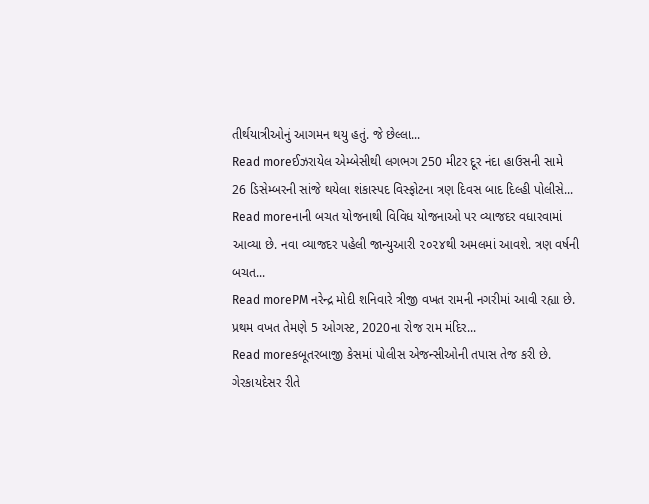તીર્થયાત્રીઓનું આગમન થયુ હતું. જે છેલ્લા...
Read moreઈઝરાયેલ એમ્બેસીથી લગભગ 250 મીટર દૂર નંદા હાઉસની સામે 26 ડિસેમ્બરની સાંજે થયેલા શંકાસ્પદ વિસ્ફોટના ત્રણ દિવસ બાદ દિલ્હી પોલીસે...
Read moreનાની બચત યોજનાથી વિવિધ યોજનાઓ પર વ્યાજદર વધારવામાં આવ્યા છે. નવા વ્યાજદર પહેલી જાન્યુઆરી ૨૦૨૪થી અમલમાં આવશે. ત્રણ વર્ષની બચત...
Read morePM નરેન્દ્ર મોદી શનિવારે ત્રીજી વખત રામની નગરીમાં આવી રહ્યા છે. પ્રથમ વખત તેમણે 5 ઓગસ્ટ, 2020ના રોજ રામ મંદિર...
Read moreકબૂતરબાજી કેસમાં પોલીસ એજન્સીઓની તપાસ તેજ કરી છે. ગેરકાયદેસર રીતે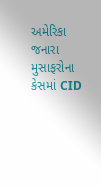અમેરિકા જનારા મુસાફરોના કેસમાં CID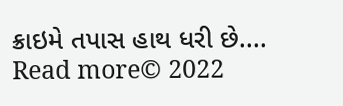ક્રાઇમે તપાસ હાથ ધરી છે....
Read more© 2022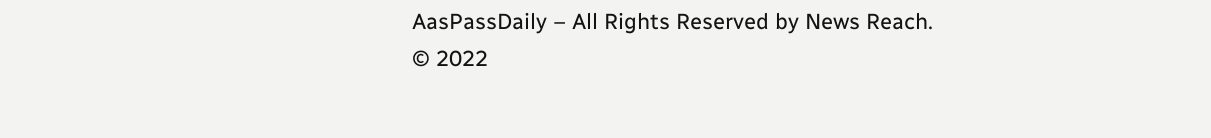AasPassDaily – All Rights Reserved by News Reach.
© 2022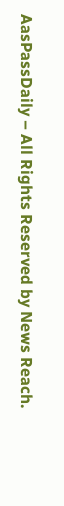AasPassDaily – All Rights Reserved by News Reach.